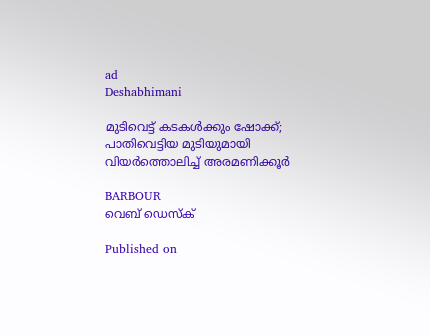ad
Deshabhimani

മുടിവെട്ട് കടകൾക്കും ഷോക്ക്; പാതിവെട്ടിയ മുടിയുമായി വിയർത്തൊലിച്ച് അരമണിക്കൂര്‍

BARBOUR
വെബ് ഡെസ്ക്

Published on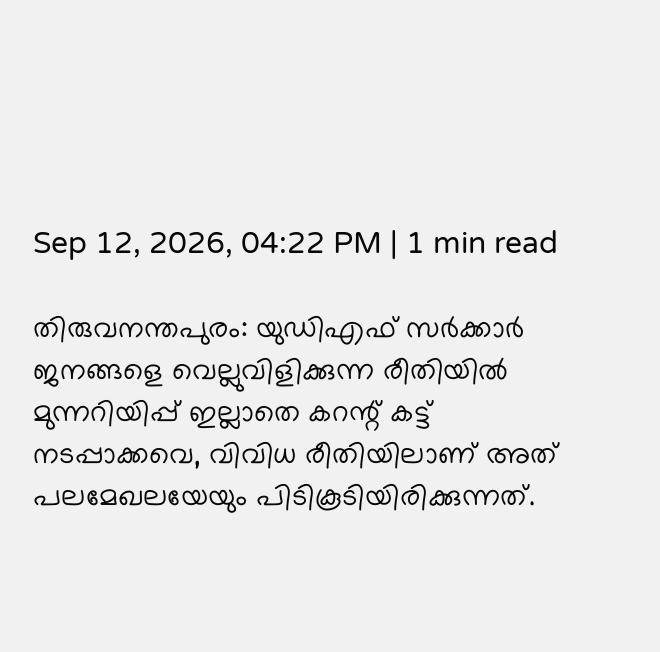Sep 12, 2026, 04:22 PM | 1 min read

തിരുവനന്തപുരം: യുഡിഎഫ് സർക്കാർ ജനങ്ങളെ വെല്ലുവിളിക്കുന്ന രീതിയിൽ മുന്നറിയിപ്പ് ഇല്ലാതെ കറന്റ് കട്ട് നടപ്പാക്കവെ, വിവിധ രീതിയിലാണ് അത് പലമേഖലയേയും പിടികൂടിയിരിക്കു‌ന്നത്.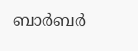ബാര്‍‌ബര്‍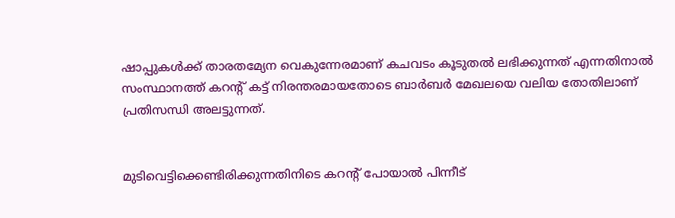ഷാപ്പുകള്‍‌ക്ക് താരതമ്യേന വെകുന്നേരമാണ് കചവടം കൂടുതൽ‌ ലഭിക്കുന്നത് എന്നതിനാൽ സംസ്ഥാനത്ത് കറന്റ് കട്ട് നിരന്തരമായതോടെ ബാർബർ മേഖലയെ വലിയ തോതിലാണ് പ്രതിസന്ധി അലട്ടുന്നത്.


മുടിവെട്ടിക്കെണ്ടിരിക്കുന്നതിനിടെ കറന്റ് പോയാൽ പിന്നീട്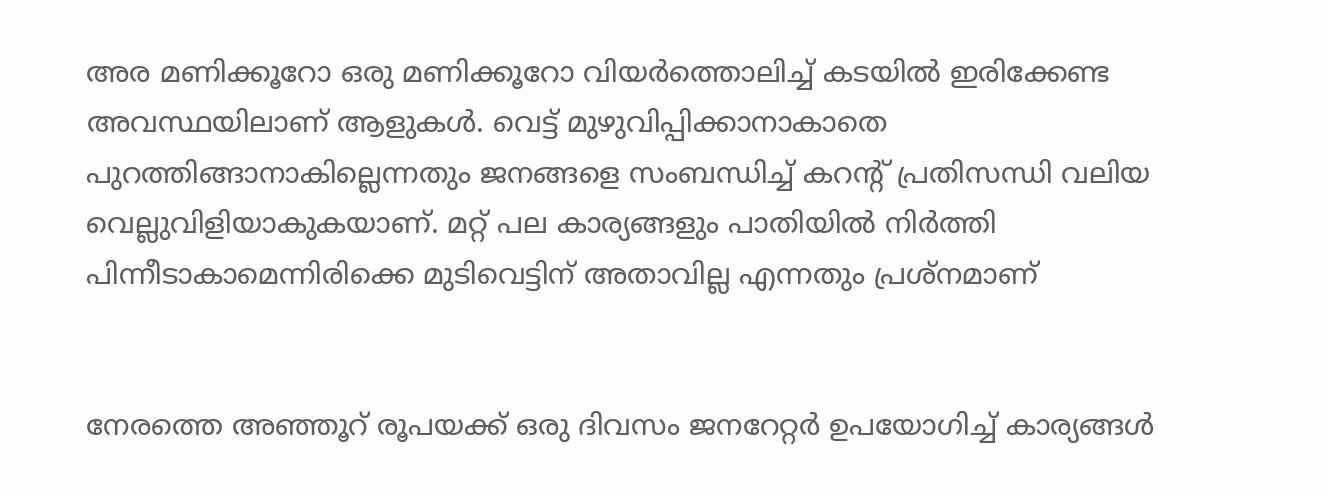അര മണിക്കൂറോ ഒരു മണിക്കൂറോ വിയർത്തൊലിച്ച് കടയിൽ ഇരിക്കേണ്ട അവസ്ഥയിലാണ് ആളുകൾ. വെട്ട് മുഴുവിപ്പിക്കാനാകാതെ പുറത്തിങ്ങാനാകില്ലെന്നതും ജനങ്ങളെ സംബന്ധിച്ച് കറന്റ് പ്രതിസന്ധി വലിയ വെല്ലുവിളിയാകുകയാണ്. മറ്റ് പല കാര്യങ്ങളും പാതിയിൽ നിർത്തി പിന്നീടാകാമെന്നിരിക്കെ മുടിവെട്ടിന് അതാവില്ല എന്നതും പ്രശ്നമാണ്


നേരത്തെ അഞ്ഞൂറ് രൂപയക്ക് ഒരു ദിവസം ജനറേറ്റർ ഉപയോഗിച്ച് കാര്യങ്ങൾ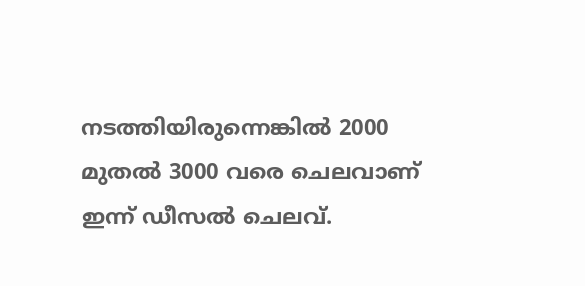നടത്തിയിരുന്നെങ്കിൽ 2000 മുതൽ 3000 വരെ ചെലവാണ് ഇന്ന് ഡീസൽ ചെലവ്.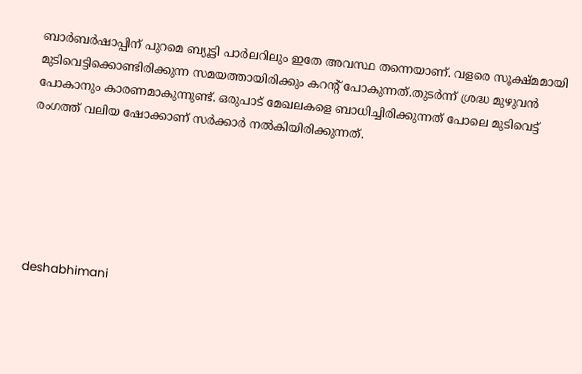ബാർബർഷാപ്പിന് പുറമെ ബ്യൂട്ടി പാർ‌ലറിലും ഇതേ അവസ്ഥ തന്നെയാണ്. വളരെ സൂക്ഷ്മമായി മുടിവെട്ടിക്കൊണ്ടിരിക്കുന്ന സമയത്തായിരിക്കും കറന്റ് പോകുന്നത്.തുടർന്ന് ശ്രദ്ധ മുഴുവൻ പോകാനും കാരണമാകുന്നുണ്ട്. ഒരുപാട് മേഖലകളെ ബാധിച്ചിരിക്കുന്നത് പോലെ മുടിവെട്ട് രംഗത്ത് വലിയ ഷോക്കാണ് സർ‌ക്കാർ നൽകിയിരിക്കുന്നത്.






deshabhimani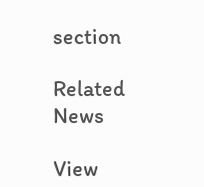section

Related News

View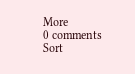More
0 comments
Sort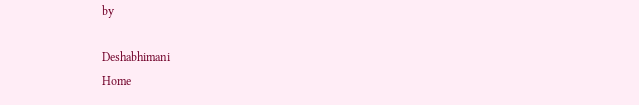by

Deshabhimani
Home